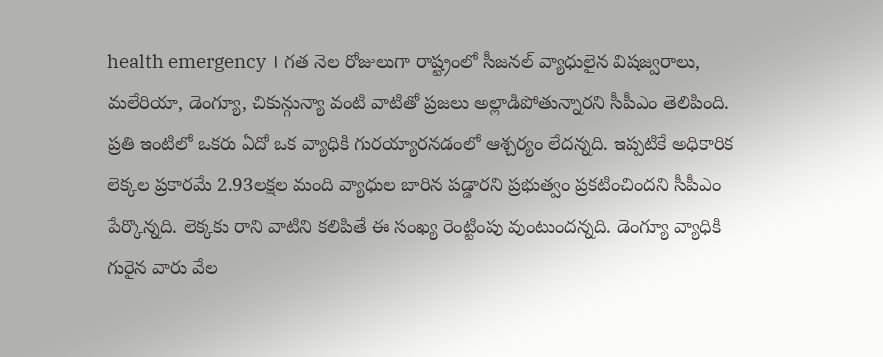health emergency । గత నెల రోజులుగా రాష్ట్రంలో సీజనల్ వ్యాధులైన విషజ్వరాలు, మలేరియా, డెంగ్యూ, చికున్గున్యా వంటి వాటితో ప్రజలు అల్లాడిపోతున్నారని సీపీఎం తెలిపింది. ప్రతి ఇంటిలో ఒకరు ఏదో ఒక వ్యాధికి గురయ్యారనడంలో ఆశ్చర్యం లేదన్నది. ఇప్పటికే అధికారిక లెక్కల ప్రకారమే 2.93లక్షల మంది వ్యాధుల బారిన పడ్డారని ప్రభుత్వం ప్రకటించిందని సీపీఎం పేర్కొన్నది. లెక్కకు రాని వాటిని కలిపితే ఈ సంఖ్య రెంట్టింపు వుంటుందన్నది. డెంగ్యూ వ్యాధికి గురైన వారు వేల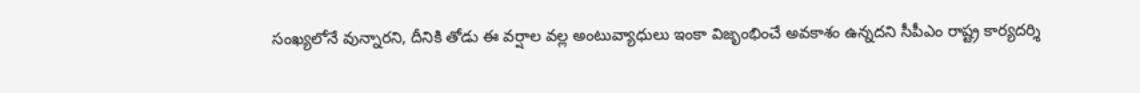సంఖ్యలోనే వున్నారని, దీనికి తోడు ఈ వర్షాల వల్ల అంటువ్యాధులు ఇంకా విజృంభించే అవకాశం ఉన్నదని సీపీఎం రాష్ట్ర కార్యదర్శి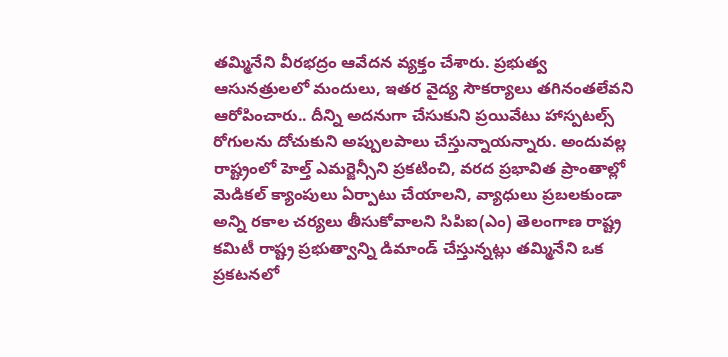తమ్మినేని వీరభద్రం ఆవేదన వ్యక్తం చేశారు. ప్రభుత్వ ఆసునత్రులలో మందులు, ఇతర వైద్య సౌకర్యాలు తగినంతలేవని ఆరోపించారు.. దీన్ని అదనుగా చేసుకుని ప్రయివేటు హాస్పటల్స్ రోగులను దోచుకుని అప్పులపాలు చేస్తున్నాయన్నారు. అందువల్ల రాష్ట్రంలో హెల్త్ ఎమర్జెన్సీని ప్రకటించి, వరద ప్రభావిత ప్రాంతాల్లో మెడికల్ క్యాంపులు ఏర్పాటు చేయాలని, వ్యాధులు ప్రబలకుండా అన్ని రకాల చర్యలు తీసుకోవాలని సిపిఐ(ఎం) తెలంగాణ రాష్ట్ర కమిటీ రాష్ట్ర ప్రభుత్వాన్ని డిమాండ్ చేస్తున్నట్లు తమ్మినేని ఒక ప్రకటనలో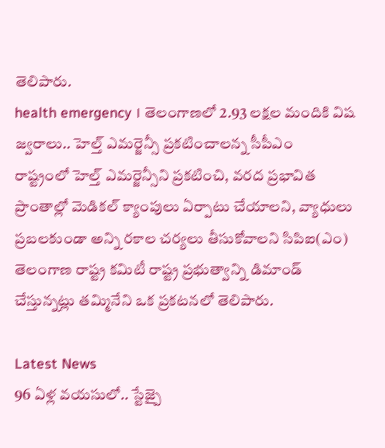తెలిపారు.
health emergency । తెలంగాణలో 2.93 లక్షల మందికి విష జ్వరాలు.. హెల్త్ ఎమర్జెన్సీ ప్రకటించాలన్న సీపీఎం
రాష్ట్రంలో హెల్త్ ఎమర్జెన్సీని ప్రకటించి, వరద ప్రభావిత ప్రాంతాల్లో మెడికల్ క్యాంపులు ఏర్పాటు చేయాలని, వ్యాధులు ప్రబలకుండా అన్ని రకాల చర్యలు తీసుకోవాలని సిపిఐ(ఎం) తెలంగాణ రాష్ట్ర కమిటీ రాష్ట్ర ప్రభుత్వాన్ని డిమాండ్ చేస్తున్నట్లు తమ్మినేని ఒక ప్రకటనలో తెలిపారు.

Latest News
96 ఏళ్ల వయసులో.. స్టేజ్పై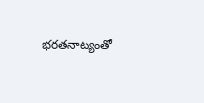భరతనాట్యంతో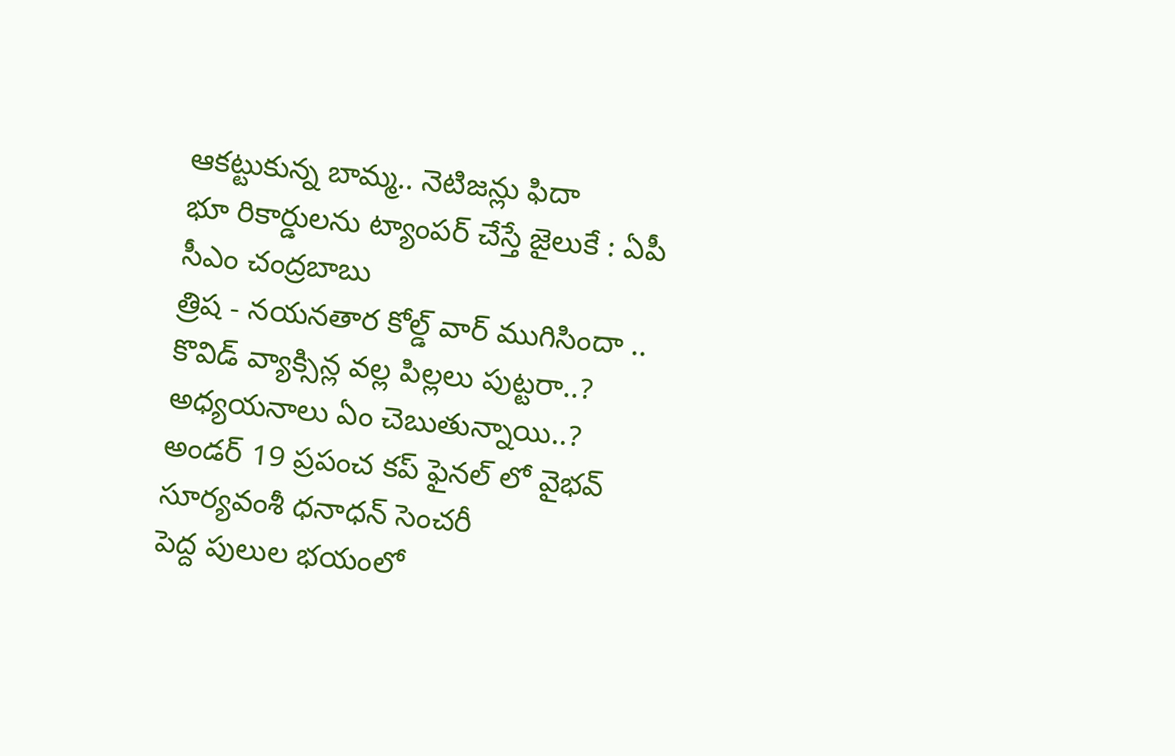ఆకట్టుకున్న బామ్మ.. నెటిజన్లు ఫిదా
భూ రికార్డులను ట్యాంపర్ చేస్తే జైలుకే : ఏపీ సీఎం చంద్రబాబు
త్రిష - నయనతార కోల్డ్ వార్ ముగిసిందా ..
కొవిడ్ వ్యాక్సిన్ల వల్ల పిల్లలు పుట్టరా..? అధ్యయనాలు ఏం చెబుతున్నాయి..?
అండర్ 19 ప్రపంచ కప్ ఫైనల్ లో వైభవ్ సూర్యవంశీ ధనాధన్ సెంచరీ
పెద్ద పులుల భయంలో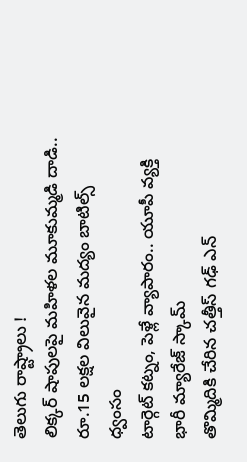తెలుగు రాష్ట్రాలు !
లిక్కర్ షాపులపై మహిళల మూకుమ్మడి దాడి.. రూ.15 లక్షల విలువైన మద్యం బాటిల్స్ ధ్వంసం
టార్గెట్ కట్నం, పెళ్లే వ్యాపారం.. యూపీ వ్యక్తి భారీ మ్యారేజ్ స్కామ్
తొమ్మిదికి చేరిన చత్తీస్ గఢ్ ఎన్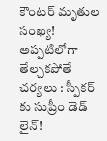కౌంటర్ మృతుల సంఖ్య!
అప్పటిలోగా తేల్చకపోతే చర్యలు : స్పీకర్ కు సుప్రీం డెడ్ లైన్!